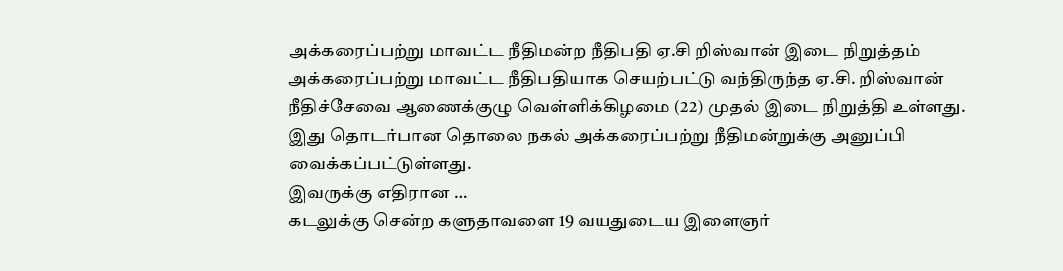அக்கரைப்பற்று மாவட்ட நீதிமன்ற நீதிபதி ஏ.சி றிஸ்வான் இடை நிறுத்தம்
அக்கரைப்பற்று மாவட்ட நீதிபதியாக செயற்பட்டு வந்திருந்த ஏ.சி. றிஸ்வான் நீதிச்சேவை ஆணைக்குழு வெள்ளிக்கிழமை (22) முதல் இடை நிறுத்தி உள்ளது. இது தொடர்பான தொலை நகல் அக்கரைப்பற்று நீதிமன்றுக்கு அனுப்பி வைக்கப்பட்டுள்ளது.
இவருக்கு எதிரான …
கடலுக்கு சென்ற களுதாவளை 19 வயதுடைய இளைஞர்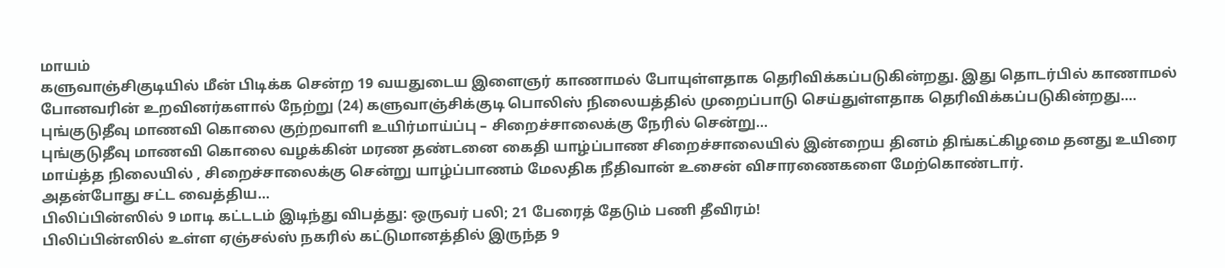மாயம்
களுவாஞ்சிகுடியில் மீன் பிடிக்க சென்ற 19 வயதுடைய இளைஞர் காணாமல் போயுள்ளதாக தெரிவிக்கப்படுகின்றது. இது தொடர்பில் காணாமல் போனவரின் உறவினர்களால் நேற்று (24) களுவாஞ்சிக்குடி பொலிஸ் நிலையத்தில் முறைப்பாடு செய்துள்ளதாக தெரிவிக்கப்படுகின்றது.…
புங்குடுதீவு மாணவி கொலை குற்றவாளி உயிர்மாய்ப்பு – சிறைச்சாலைக்கு நேரில் சென்று…
புங்குடுதீவு மாணவி கொலை வழக்கின் மரண தண்டனை கைதி யாழ்ப்பாண சிறைச்சாலையில் இன்றைய தினம் திங்கட்கிழமை தனது உயிரை மாய்த்த நிலையில் , சிறைச்சாலைக்கு சென்று யாழ்ப்பாணம் மேலதிக நீதிவான் உசைன் விசாரணைகளை மேற்கொண்டார்.
அதன்போது சட்ட வைத்திய…
பிலிப்பின்ஸில் 9 மாடி கட்டடம் இடிந்து விபத்து: ஒருவர் பலி; 21 பேரைத் தேடும் பணி தீவிரம்!
பிலிப்பின்ஸில் உள்ள ஏஞ்சல்ஸ் நகரில் கட்டுமானத்தில் இருந்த 9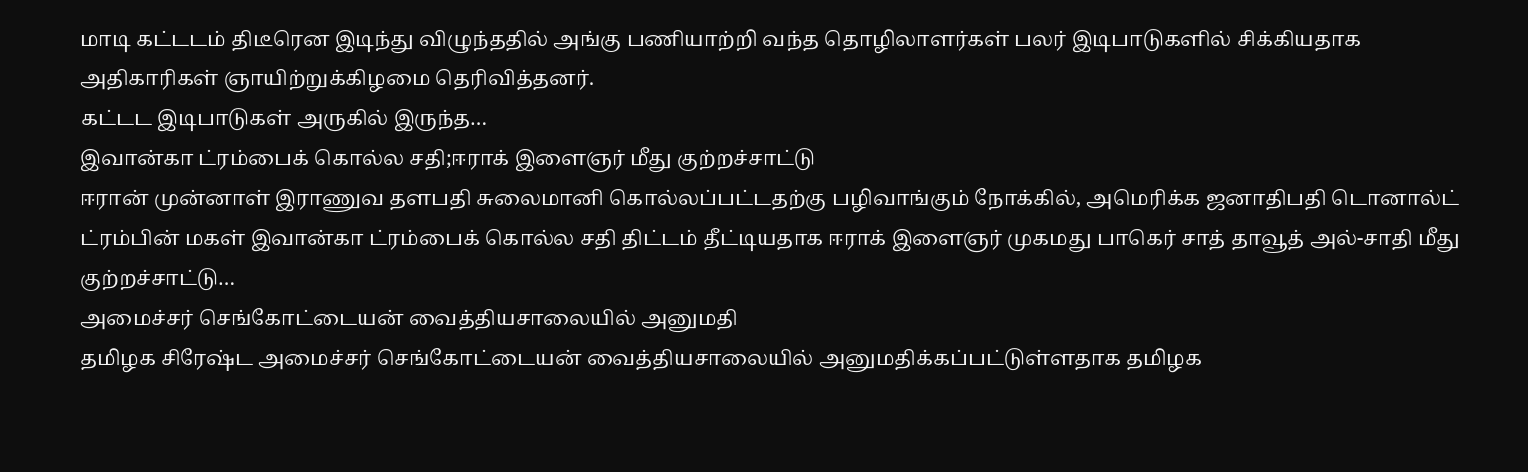மாடி கட்டடம் திடீரென இடிந்து விழுந்ததில் அங்கு பணியாற்றி வந்த தொழிலாளர்கள் பலர் இடிபாடுகளில் சிக்கியதாக அதிகாரிகள் ஞாயிற்றுக்கிழமை தெரிவித்தனர்.
கட்டட இடிபாடுகள் அருகில் இருந்த…
இவான்கா ட்ரம்பைக் கொல்ல சதி;ஈராக் இளைஞர் மீது குற்றச்சாட்டு
ஈரான் முன்னாள் இராணுவ தளபதி சுலைமானி கொல்லப்பட்டதற்கு பழிவாங்கும் நோக்கில், அமெரிக்க ஜனாதிபதி டொனால்ட் ட்ரம்பின் மகள் இவான்கா ட்ரம்பைக் கொல்ல சதி திட்டம் தீட்டியதாக ஈராக் இளைஞர் முகமது பாகெர் சாத் தாவூத் அல்-சாதி மீது குற்றச்சாட்டு…
அமைச்சர் செங்கோட்டையன் வைத்தியசாலையில் அனுமதி
தமிழக சிரேஷ்ட அமைச்சர் செங்கோட்டையன் வைத்தியசாலையில் அனுமதிக்கப்பட்டுள்ளதாக தமிழக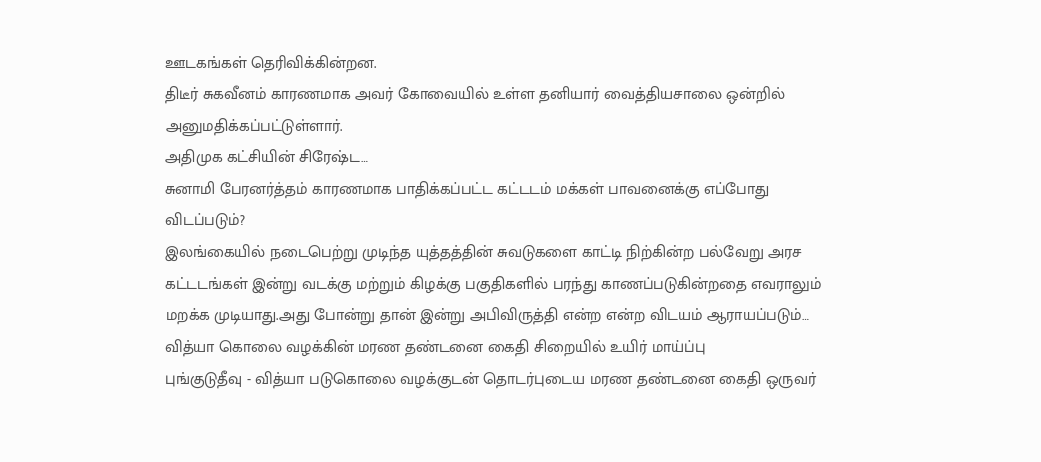ஊடகங்கள் தெரிவிக்கின்றன.
திடீர் சுகவீனம் காரணமாக அவர் கோவையில் உள்ள தனியார் வைத்தியசாலை ஒன்றில் அனுமதிக்கப்பட்டுள்ளார்.
அதிமுக கட்சியின் சிரேஷ்ட…
சுனாமி பேரனர்த்தம் காரணமாக பாதிக்கப்பட்ட கட்டடம் மக்கள் பாவனைக்கு எப்போது விடப்படும்?
இலங்கையில் நடைபெற்று முடிந்த யுத்தத்தின் சுவடுகளை காட்டி நிற்கின்ற பல்வேறு அரச கட்டடங்கள் இன்று வடக்கு மற்றும் கிழக்கு பகுதிகளில் பரந்து காணப்படுகின்றதை எவராலும் மறக்க முடியாது.அது போன்று தான் இன்று அபிவிருத்தி என்ற என்ற விடயம் ஆராயப்படும்…
வித்யா கொலை வழக்கின் மரண தண்டனை கைதி சிறையில் உயிர் மாய்ப்பு
புங்குடுதீவு - வித்யா படுகொலை வழக்குடன் தொடர்புடைய மரண தண்டனை கைதி ஒருவர்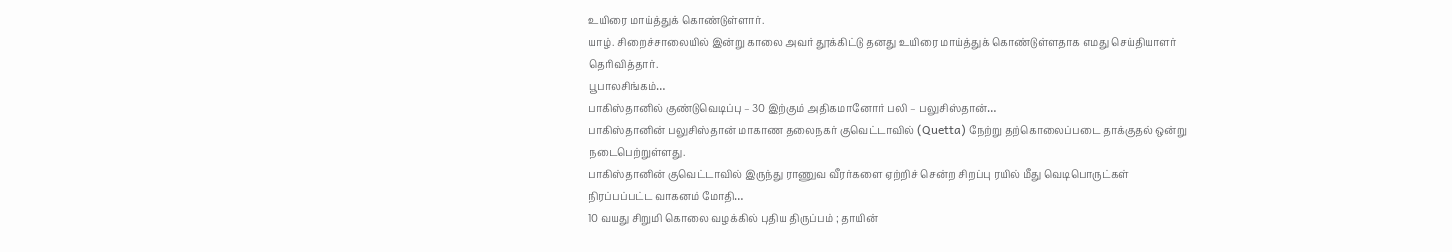உயிரை மாய்த்துக் கொண்டுள்ளார்.
யாழ். சிறைச்சாலையில் இன்று காலை அவர் தூக்கிட்டு தனது உயிரை மாய்த்துக் கொண்டுள்ளதாக எமது செய்தியாளர் தெரிவித்தார்.
பூபாலசிங்கம்…
பாகிஸ்தானில் குண்டுவெடிப்பு – 30 இற்கும் அதிகமானோர் பலி – பலுசிஸ்தான்…
பாகிஸ்தானின் பலுசிஸ்தான் மாகாண தலைநகர் குவெட்டாவில் (Quetta) நேற்று தற்கொலைப்படை தாக்குதல் ஒன்று நடைபெற்றுள்ளது.
பாகிஸ்தானின் குவெட்டாவில் இருந்து ராணுவ வீரர்களை ஏற்றிச் சென்ற சிறப்பு ரயில் மீது வெடிபொருட்கள் நிரப்பப்பட்ட வாகனம் மோதி…
10 வயது சிறுமி கொலை வழக்கில் புதிய திருப்பம் ; தாயின்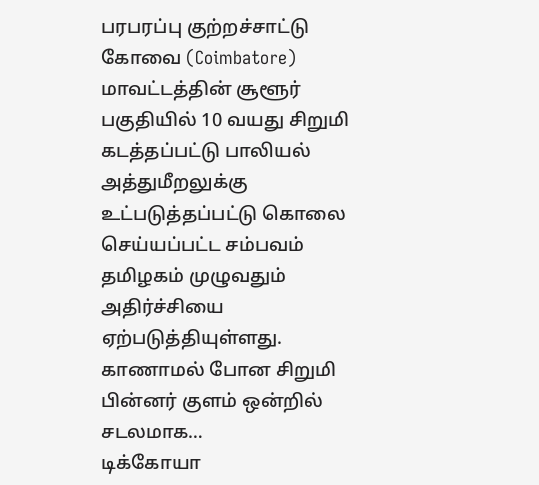பரபரப்பு குற்றச்சாட்டு
கோவை (Coimbatore) மாவட்டத்தின் சூளூர் பகுதியில் 10 வயது சிறுமி கடத்தப்பட்டு பாலியல் அத்துமீறலுக்கு உட்படுத்தப்பட்டு கொலை செய்யப்பட்ட சம்பவம் தமிழகம் முழுவதும் அதிர்ச்சியை ஏற்படுத்தியுள்ளது.
காணாமல் போன சிறுமி பின்னர் குளம் ஒன்றில் சடலமாக…
டிக்கோயா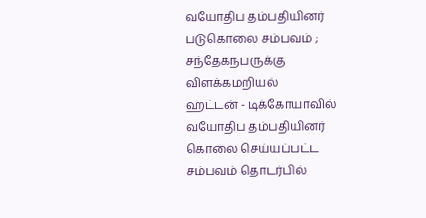வயோதிப தம்பதியினர் படுகொலை சம்பவம் ; சந்தேகநபருக்கு விளக்கமறியல்
ஹட்டன் - டிக்கோயாவில் வயோதிப தம்பதியினர் கொலை செய்யப்பட்ட சம்பவம் தொடர்பில்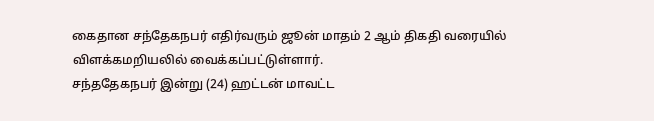கைதான சந்தேகநபர் எதிர்வரும் ஜூன் மாதம் 2 ஆம் திகதி வரையில் விளக்கமறியலில் வைக்கப்பட்டுள்ளார்.
சந்ததேகநபர் இன்று (24) ஹட்டன் மாவட்ட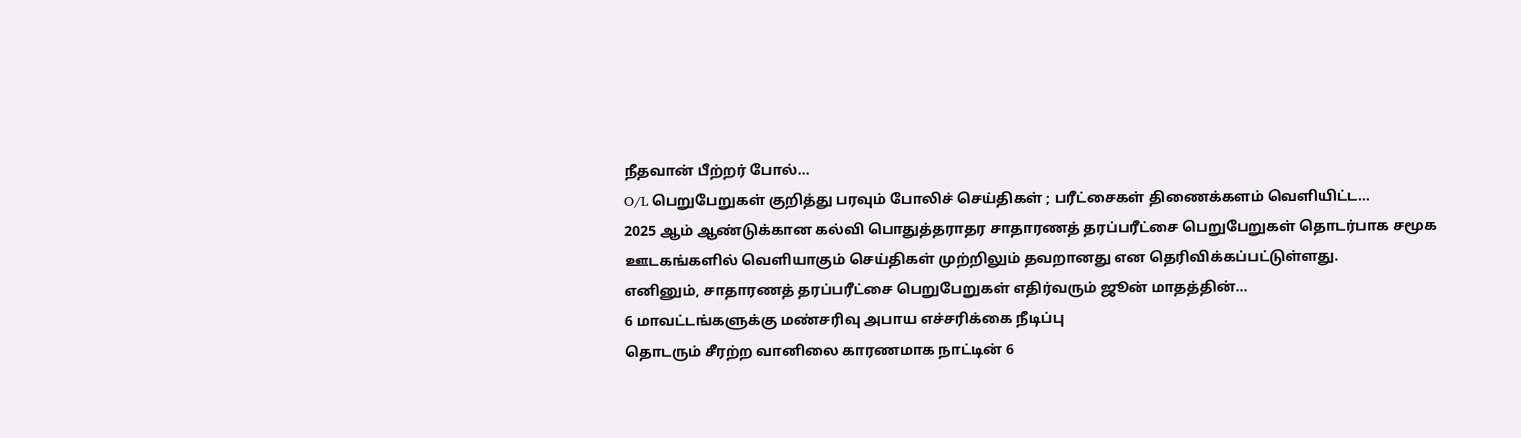நீதவான் பீற்றர் போல்…
O/L பெறுபேறுகள் குறித்து பரவும் போலிச் செய்திகள் ; பரீட்சைகள் திணைக்களம் வெளியிட்ட…
2025 ஆம் ஆண்டுக்கான கல்வி பொதுத்தராதர சாதாரணத் தரப்பரீட்சை பெறுபேறுகள் தொடர்பாக சமூக ஊடகங்களில் வெளியாகும் செய்திகள் முற்றிலும் தவறானது என தெரிவிக்கப்பட்டுள்ளது.
எனினும், சாதாரணத் தரப்பரீட்சை பெறுபேறுகள் எதிர்வரும் ஜூன் மாதத்தின்…
6 மாவட்டங்களுக்கு மண்சரிவு அபாய எச்சரிக்கை நீடிப்பு
தொடரும் சீரற்ற வானிலை காரணமாக நாட்டின் 6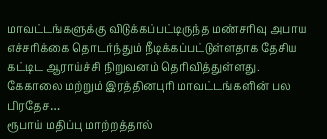மாவட்டங்களுக்கு விடுக்கப்பட்டிருந்த மண்சரிவு அபாய எச்சரிக்கை தொடர்ந்தும் நீடிக்கப்பட்டுள்ளதாக தேசிய கட்டிட ஆராய்ச்சி நிறுவனம் தெரிவித்துள்ளது.
கேகாலை மற்றும் இரத்தினபுரி மாவட்டங்களின் பல பிரதேச…
ரூபாய் மதிப்பு மாற்றத்தால்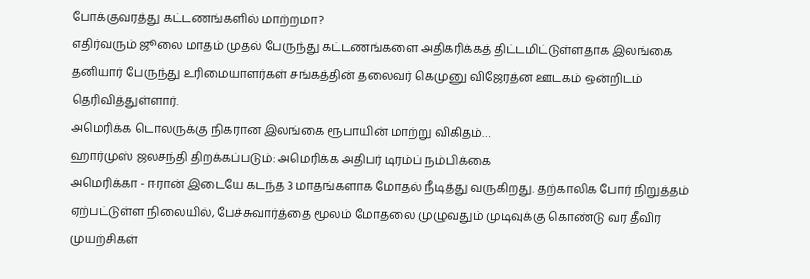போக்குவரத்து கட்டணங்களில் மாற்றமா?
எதிர்வரும் ஜூலை மாதம் முதல் பேருந்து கட்டணங்களை அதிகரிக்கத் திட்டமிட்டுள்ளதாக இலங்கை தனியார் பேருந்து உரிமையாளர்கள் சங்கத்தின் தலைவர் கெமுனு விஜேரத்ன ஊடகம் ஒன்றிடம் தெரிவித்துள்ளார்.
அமெரிக்க டொலருக்கு நிகரான இலங்கை ரூபாயின் மாற்று விகிதம்…
ஹார்முஸ் ஜலசந்தி திறக்கப்படும்: அமெரிக்க அதிபர் டிரம்ப் நம்பிக்கை
அமெரிக்கா - ஈரான் இடையே கடந்த 3 மாதங்களாக மோதல் நீடித்து வருகிறது. தற்காலிக போர் நிறுத்தம் ஏற்பட்டுள்ள நிலையில், பேச்சுவார்த்தை மூலம் மோதலை முழுவதும் முடிவுக்கு கொண்டு வர தீவிர முயற்சிகள்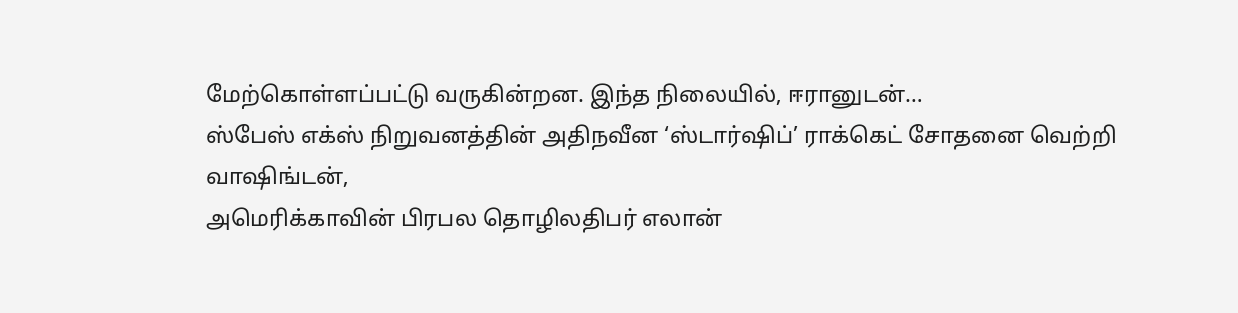மேற்கொள்ளப்பட்டு வருகின்றன. இந்த நிலையில், ஈரானுடன்…
ஸ்பேஸ் எக்ஸ் நிறுவனத்தின் அதிநவீன ‘ஸ்டார்ஷிப்’ ராக்கெட் சோதனை வெற்றி
வாஷிங்டன்,
அமெரிக்காவின் பிரபல தொழிலதிபர் எலான்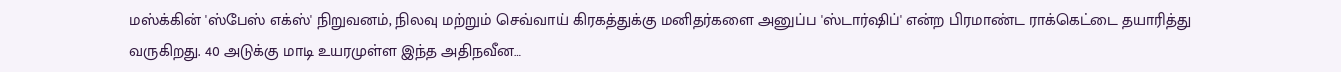மஸ்க்கின் 'ஸ்பேஸ் எக்ஸ்' நிறுவனம், நிலவு மற்றும் செவ்வாய் கிரகத்துக்கு மனிதர்களை அனுப்ப 'ஸ்டார்ஷிப்' என்ற பிரமாண்ட ராக்கெட்டை தயாரித்து வருகிறது. 40 அடுக்கு மாடி உயரமுள்ள இந்த அதிநவீன…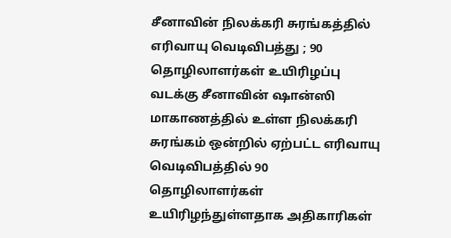சீனாவின் நிலக்கரி சுரங்கத்தில் எரிவாயு வெடிவிபத்து ; 90 தொழிலாளர்கள் உயிரிழப்பு
வடக்கு சீனாவின் ஷான்ஸி மாகாணத்தில் உள்ள நிலக்கரி சுரங்கம் ஒன்றில் ஏற்பட்ட எரிவாயு வெடிவிபத்தில் 90 தொழிலாளர்கள் உயிரிழந்துள்ளதாக அதிகாரிகள்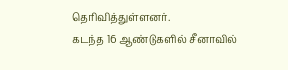தெரிவித்துள்ளனர்.
கடந்த 16 ஆண்டுகளில் சீனாவில்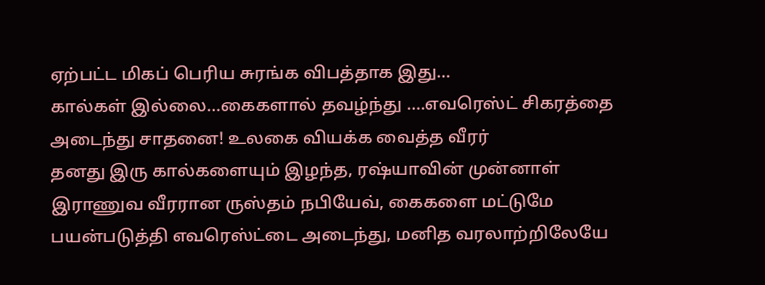ஏற்பட்ட மிகப் பெரிய சுரங்க விபத்தாக இது…
கால்கள் இல்லை…கைகளால் தவழ்ந்து ….எவரெஸ்ட் சிகரத்தை அடைந்து சாதனை! உலகை வியக்க வைத்த வீரர்
தனது இரு கால்களையும் இழந்த, ரஷ்யாவின் முன்னாள் இராணுவ வீரரான ருஸ்தம் நபியேவ், கைகளை மட்டுமே பயன்படுத்தி எவரெஸ்ட்டை அடைந்து, மனித வரலாற்றிலேயே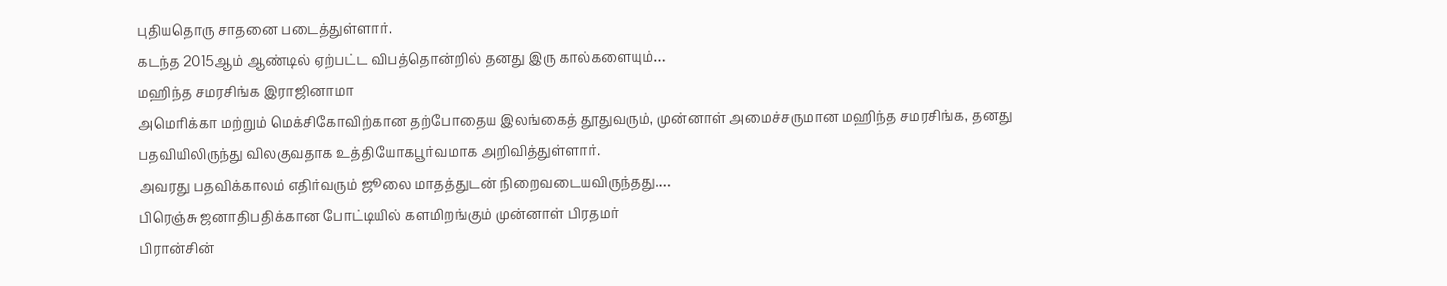புதியதொரு சாதனை படைத்துள்ளார்.
கடந்த 2015ஆம் ஆண்டில் ஏற்பட்ட விபத்தொன்றில் தனது இரு கால்களையும்…
மஹிந்த சமரசிங்க இராஜினாமா
அமெரிக்கா மற்றும் மெக்சிகோவிற்கான தற்போதைய இலங்கைத் தூதுவரும், முன்னாள் அமைச்சருமான மஹிந்த சமரசிங்க, தனது பதவியிலிருந்து விலகுவதாக உத்தியோகபூர்வமாக அறிவித்துள்ளார்.
அவரது பதவிக்காலம் எதிர்வரும் ஜூலை மாதத்துடன் நிறைவடையவிருந்தது.…
பிரெஞ்சு ஜனாதிபதிக்கான போட்டியில் களமிறங்கும் முன்னாள் பிரதமர்
பிரான்சின்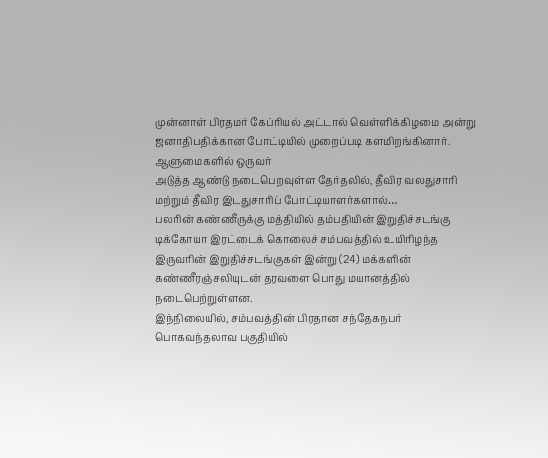முன்னாள் பிரதமர் கேப்ரியல் அட்டால் வெள்ளிக்கிழமை அன்று ஜனாதிபதிக்கான போட்டியில் முறைப்படி களமிறங்கினார்.
ஆளுமைகளில் ஒருவர்
அடுத்த ஆண்டு நடைபெறவுள்ள தேர்தலில், தீவிர வலதுசாரி மற்றும் தீவிர இடதுசாரிப் போட்டியாளர்களால்…
பலரின் கண்ணீருக்கு மத்தியில் தம்பதியின் இறுதிச்சடங்கு
டிக்கோயா இரட்டைக் கொலைச் சம்பவத்தில் உயிரிழந்த இருவரின் இறுதிச்சடங்குகள் இன்று (24) மக்களின் கண்ணீரஞ்சலியுடன் தரவளை பொது மயானத்தில் நடைபெற்றுள்ளன.
இந்நிலையில், சம்பவத்தின் பிரதான சந்தேகநபர் பொகவந்தலாவ பகுதியில்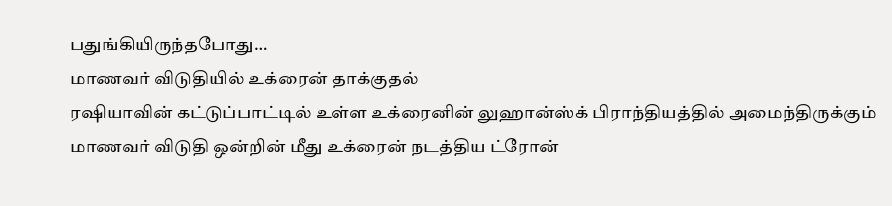பதுங்கியிருந்தபோது…
மாணவர் விடுதியில் உக்ரைன் தாக்குதல்
ரஷியாவின் கட்டுப்பாட்டில் உள்ள உக்ரைனின் லுஹான்ஸ்க் பிராந்தியத்தில் அமைந்திருக்கும் மாணவர் விடுதி ஒன்றின் மீது உக்ரைன் நடத்திய ட்ரோன்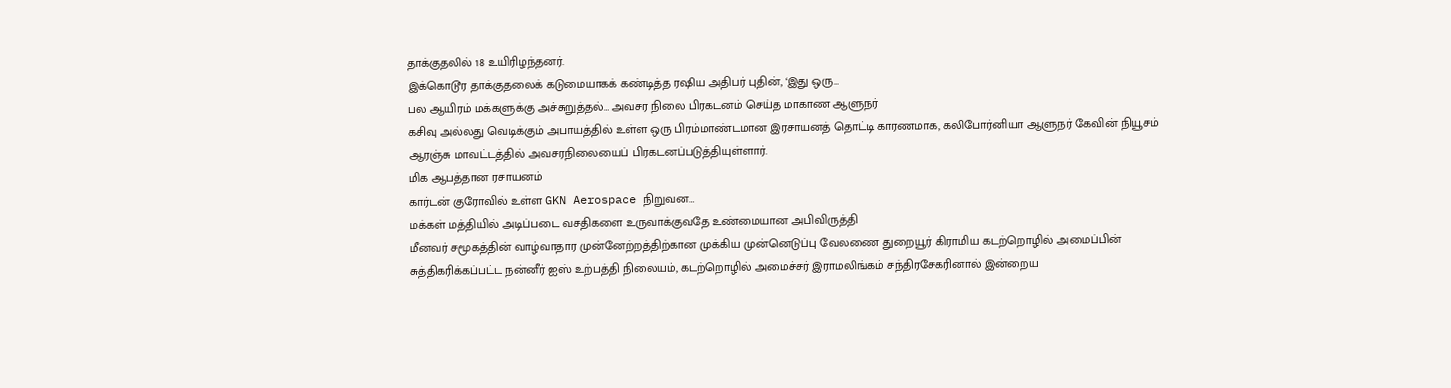தாக்குதலில் 18 உயிரிழந்தனர்.
இக்கொடூர தாக்குதலைக் கடுமையாகக் கண்டித்த ரஷிய அதிபர் புதின், ‘இது ஒரு…
பல ஆயிரம் மக்களுக்கு அச்சுறுத்தல்… அவசர நிலை பிரகடனம் செய்த மாகாண ஆளுநர்
கசிவு அல்லது வெடிக்கும் அபாயத்தில் உள்ள ஒரு பிரம்மாண்டமான இரசாயனத் தொட்டி காரணமாக, கலிபோர்னியா ஆளுநர் கேவின் நியூசம் ஆரஞ்சு மாவட்டத்தில் அவசரநிலையைப் பிரகடனப்படுத்தியுள்ளார்.
மிக ஆபத்தான ரசாயனம்
கார்டன் குரோவில் உள்ள GKN Aerospace நிறுவன…
மக்கள் மத்தியில் அடிப்படை வசதிகளை உருவாக்குவதே உண்மையான அபிவிருத்தி
மீனவர் சமூகத்தின் வாழ்வாதார முன்னேற்றத்திற்கான முக்கிய முன்னெடுப்பு வேலணை துறையூர் கிராமிய கடற்றொழில் அமைப்பின் சுத்திகரிக்கப்பட்ட நன்னீர் ஐஸ் உற்பத்தி நிலையம், கடற்றொழில் அமைச்சர் இராமலிங்கம் சந்திரசேகரினால் இன்றைய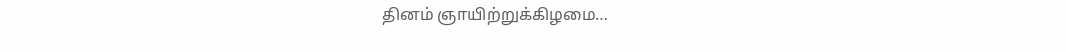தினம் ஞாயிற்றுக்கிழமை…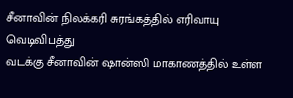சீனாவின் நிலக்கரி சுரங்கத்தில் எரிவாயு வெடிவிபத்து
வடக்கு சீனாவின் ஷான்ஸி மாகாணத்தில் உள்ள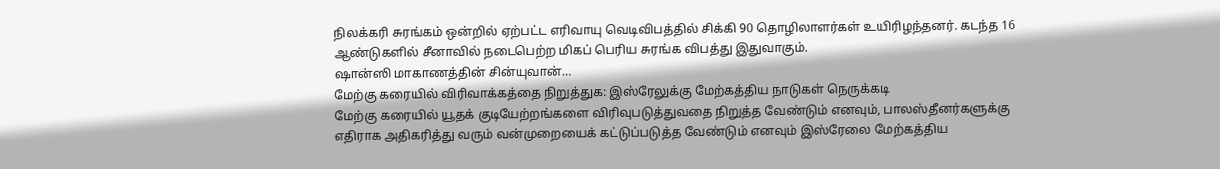நிலக்கரி சுரங்கம் ஒன்றில் ஏற்பட்ட எரிவாயு வெடிவிபத்தில் சிக்கி 90 தொழிலாளர்கள் உயிரிழந்தனர். கடந்த 16 ஆண்டுகளில் சீனாவில் நடைபெற்ற மிகப் பெரிய சுரங்க விபத்து இதுவாகும்.
ஷான்ஸி மாகாணத்தின் சின்யுவான்…
மேற்கு கரையில் விரிவாக்கத்தை நிறுத்துக: இஸ்ரேலுக்கு மேற்கத்திய நாடுகள் நெருக்கடி
மேற்கு கரையில் யூதக் குடியேற்றங்களை விரிவுபடுத்துவதை நிறுத்த வேண்டும் எனவும், பாலஸ்தீனர்களுக்கு எதிராக அதிகரித்து வரும் வன்முறையைக் கட்டுப்படுத்த வேண்டும் எனவும் இஸ்ரேலை மேற்கத்திய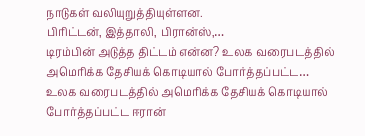நாடுகள் வலியுறுத்தியுள்ளன.
பிரிட்டன், இத்தாலி, பிரான்ஸ்,…
டிரம்பின் அடுத்த திட்டம் என்ன? உலக வரைபடத்தில் அமெரிக்க தேசியக் கொடியால் போர்த்தப்பட்ட…
உலக வரைபடத்தில் அமெரிக்க தேசியக் கொடியால் போர்த்தப்பட்ட ஈரான்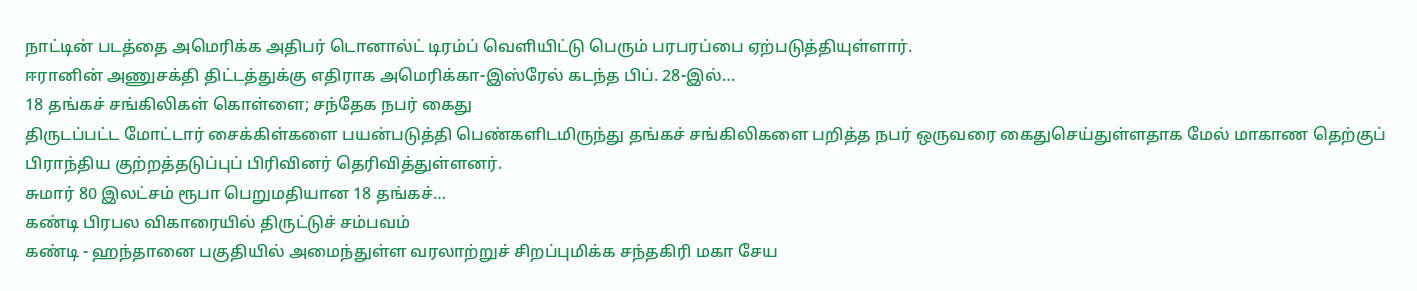நாட்டின் படத்தை அமெரிக்க அதிபர் டொனால்ட் டிரம்ப் வெளியிட்டு பெரும் பரபரப்பை ஏற்படுத்தியுள்ளார்.
ஈரானின் அணுசக்தி திட்டத்துக்கு எதிராக அமெரிக்கா-இஸ்ரேல் கடந்த பிப். 28-இல்…
18 தங்கச் சங்கிலிகள் கொள்ளை; சந்தேக நபர் கைது
திருடப்பட்ட மோட்டார் சைக்கிள்களை பயன்படுத்தி பெண்களிடமிருந்து தங்கச் சங்கிலிகளை பறித்த நபர் ஒருவரை கைதுசெய்துள்ளதாக மேல் மாகாண தெற்குப் பிராந்திய குற்றத்தடுப்புப் பிரிவினர் தெரிவித்துள்ளனர்.
சுமார் 80 இலட்சம் ரூபா பெறுமதியான 18 தங்கச்…
கண்டி பிரபல விகாரையில் திருட்டுச் சம்பவம்
கண்டி - ஹந்தானை பகுதியில் அமைந்துள்ள வரலாற்றுச் சிறப்புமிக்க சந்தகிரி மகா சேய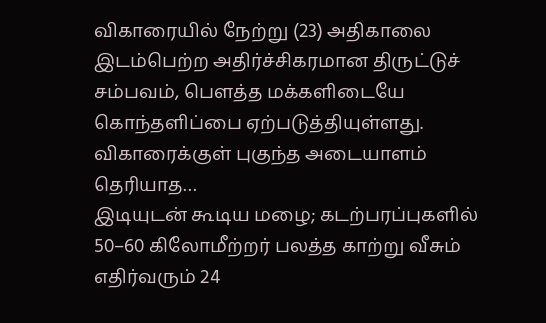விகாரையில் நேற்று (23) அதிகாலை இடம்பெற்ற அதிர்ச்சிகரமான திருட்டுச் சம்பவம், பௌத்த மக்களிடையே கொந்தளிப்பை ஏற்படுத்தியுள்ளது.
விகாரைக்குள் புகுந்த அடையாளம் தெரியாத…
இடியுடன் கூடிய மழை; கடற்பரப்புகளில் 50–60 கிலோமீற்றர் பலத்த காற்று வீசும்
எதிர்வரும் 24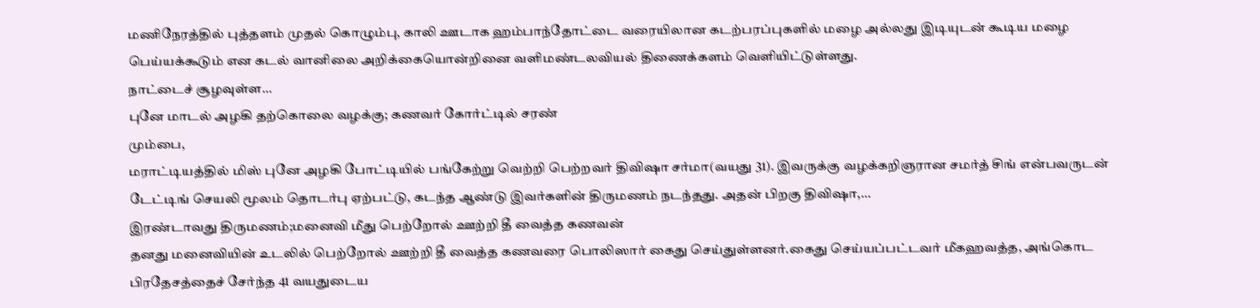மணிநேரத்தில் புத்தளம் முதல் கொழும்பு, காலி ஊடாக ஹம்பாந்தோட்டை வரையிலான கடற்பரப்புகளில் மழை அல்லது இடியுடன் கூடிய மழை பெய்யக்கூடும் என கடல் வானிலை அறிக்கையொன்றினை வளிமண்டலவியல் திணைக்களம் வெளியிட்டுள்ளது.
நாட்டைச் சூழவுள்ள…
புனே மாடல் அழகி தற்கொலை வழக்கு; கணவர் கோர்ட்டில் சரண்
மும்பை,
மராட்டியத்தில் மிஸ் புனே அழகி போட்டியில் பங்கேற்று வெற்றி பெற்றவர் திவிஷா சர்மா(வயது 31). இவருக்கு வழக்கறிஞரான சமர்த் சிங் என்பவருடன் டேட்டிங் செயலி மூலம் தொடர்பு ஏற்பட்டு, கடந்த ஆண்டு இவர்களின் திருமணம் நடந்தது. அதன் பிறகு திவிஷா,…
இரண்டாவது திருமணம்;மனைவி மீது பெற்றோல் ஊற்றி தீ வைத்த கணவன்
தனது மனைவியின் உடலில் பெற்றோல் ஊற்றி தீ வைத்த கணவரை பொலிஸார் கைது செய்துள்ளனர்.கைது செய்யப்பட்டவர் மீகஹவத்த, அங்கொட பிரதேசத்தைச் சேர்ந்த 41 வயதுடைய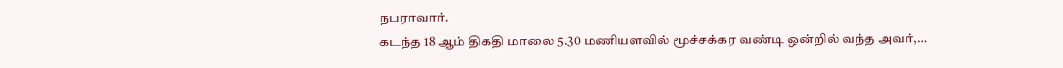நபராவார்.
கடந்த 18 ஆம் திகதி மாலை 5.30 மணியளவில் மூச்சக்கர வண்டி ஒன்றில் வந்த அவர்,…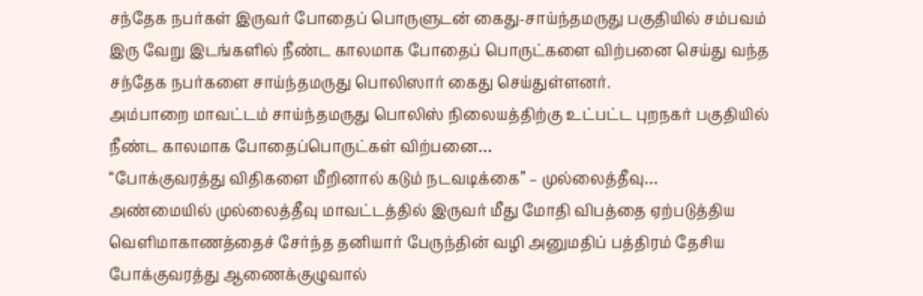சந்தேக நபர்கள் இருவர் போதைப் பொருளுடன் கைது-சாய்ந்தமருது பகுதியில் சம்பவம்
இரு வேறு இடங்களில் நீண்ட காலமாக போதைப் பொருட்களை விற்பனை செய்து வந்த சந்தேக நபர்களை சாய்ந்தமருது பொலிஸார் கைது செய்துள்ளனர்.
அம்பாறை மாவட்டம் சாய்ந்தமருது பொலிஸ் நிலையத்திற்கு உட்பட்ட புறநகர் பகுதியில் நீண்ட காலமாக போதைப்பொருட்கள் விற்பனை…
“போக்குவரத்து விதிகளை மீறினால் கடும் நடவடிக்கை” – முல்லைத்தீவு…
அண்மையில் முல்லைத்தீவு மாவட்டத்தில் இருவர் மீது மோதி விபத்தை ஏற்படுத்திய வெளிமாகாணத்தைச் சேர்ந்த தனியார் பேருந்தின் வழி அனுமதிப் பத்திரம் தேசிய போக்குவரத்து ஆணைக்குழுவால்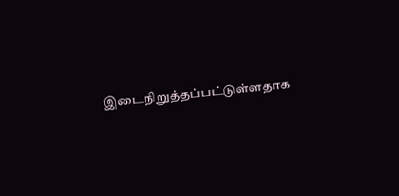இடைநிறுத்தப்பட்டுள்ளதாக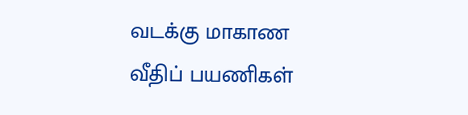வடக்கு மாகாண வீதிப் பயணிகள்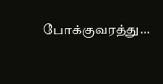போக்குவரத்து…